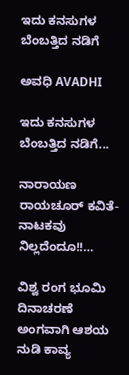ಇದು ಕನಸುಗಳ ಬೆಂಬತ್ತಿದ ನಡಿಗೆ‍

ಅವಧಿ AVADHI

ಇದು ಕನಸುಗಳ ಬೆಂಬತ್ತಿದ ನಡಿಗೆ...

ನಾರಾಯಣ ರಾಯಚೂರ್ ಕವಿತೆ- ನಾಟಕವು ನಿಲ್ಲದೆಂದೂ!!…

ವಿಶ್ವ ರಂಗ ಭೂಮಿ ದಿನಾಚರಣೆ ಅಂಗವಾಗಿ ಆಶಯ ನುಡಿ ಕಾವ್ಯ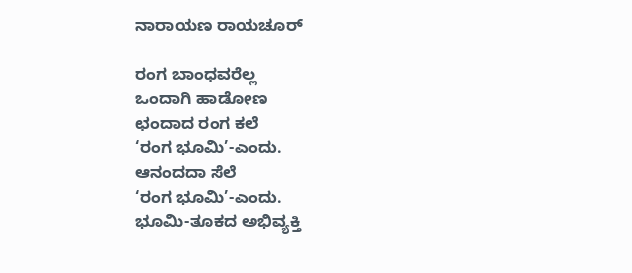ನಾರಾಯಣ ರಾಯಚೂರ್

ರಂಗ ಬಾಂಧವರೆಲ್ಲ
ಒಂದಾಗಿ ಹಾಡೋಣ
ಛಂದಾದ ರಂಗ ಕಲೆ
‘ರಂಗ ಭೂಮಿ’-ಎಂದು.
ಆನಂದದಾ ಸೆಲೆ
‘ರಂಗ ಭೂಮಿ’-ಎಂದು.
ಭೂಮಿ-ತೂಕದ ಅಭಿವ್ಯಕ್ತಿ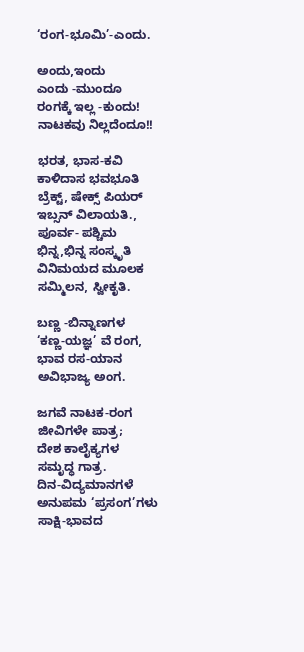‘ರಂಗ-ಭೂಮಿ’-ಎಂದು.

ಅಂದು,ಇಂದು
ಎಂದು -ಮುಂದೂ
ರಂಗಕ್ಕೆ ಇಲ್ಲ -ಕುಂದು!
ನಾಟಕವು ನಿಲ್ಲದೆಂದೂ!!

ಭರತ, ಭಾಸ-ಕವಿ
ಕಾಳಿದಾಸ ಭವಭೂತಿ
ಬ್ರೆಕ್ಟ್, ಷೇಕ್ಸ್ ಪಿಯರ್
ಇಬ್ಸನ್ ವಿಲಾಯತಿ.,
ಪೂರ್ವ- ಪಶ್ಚಿಮ
ಭಿನ್ನ,ಭಿನ್ನ ಸಂಸ್ಕೃತಿ
ವಿನಿಮಯದ ಮೂಲಕ
ಸಮ್ಮಿಲನ, ಸ್ವೀಕೃತಿ.

ಬಣ್ಣ -ಬಿನ್ನಾಣಗಳ
‘ಕಣ್ಣ-ಯಜ್ಞ’ ವೆ ರಂಗ,
ಭಾವ ರಸ-ಯಾನ
ಅವಿಭಾಜ್ಯ ಅಂಗ.

ಜಗವೆ ನಾಟಕ-ರಂಗ
ಜೀವಿಗಳೇ ಪಾತ್ರ;
ದೇಶ ಕಾಲೈಕ್ಯಗಳ
ಸಮೃದ್ಧ ಗಾತ್ರ.
ದಿನ-ವಿದ್ಯಮಾನಗಳೆ
ಅನುಪಮ ‘ಪ್ರಸಂಗ’ಗಳು
ಸಾಕ್ಷಿ-ಭಾವದ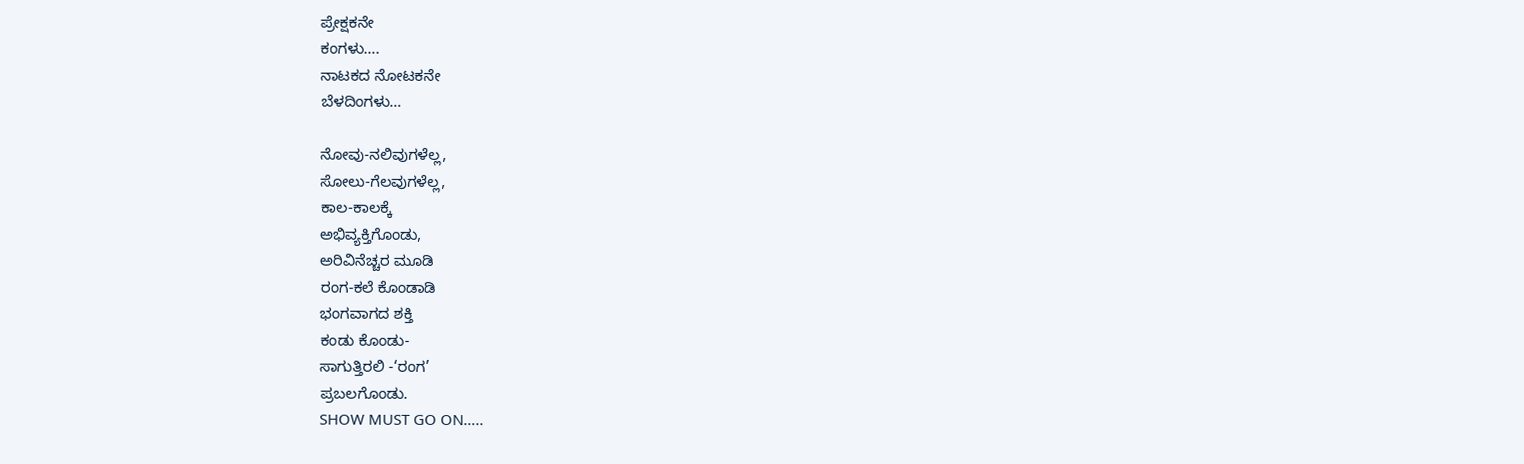ಪ್ರೇಕ್ಷಕನೇ
ಕಂಗಳು….
ನಾಟಕದ ನೋಟಕನೇ
ಬೆಳದಿಂಗಳು…

ನೋವು-ನಲಿವುಗಳೆಲ್ಲ,
ಸೋಲು-ಗೆಲವುಗಳೆಲ್ಲ,
ಕಾಲ-ಕಾಲಕ್ಕೆ
ಅಭಿವ್ಯಕ್ತಿಗೊಂಡು,
ಅರಿವಿನೆಚ್ಚರ ಮೂಡಿ
ರಂಗ-ಕಲೆ ಕೊಂಡಾಡಿ
ಭಂಗವಾಗದ ಶಕ್ತಿ
ಕಂಡು ಕೊಂಡು-
ಸಾಗುತ್ತಿರಲಿ -‘ರಂಗ’
ಪ್ರಬಲಗೊಂಡು.
SHOW MUST GO ON…..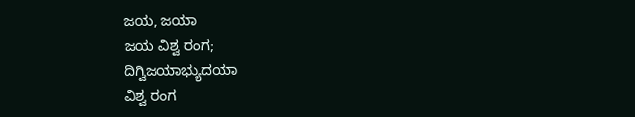ಜಯ, ಜಯಾ
ಜಯ ವಿಶ್ವ ರಂಗ;
ದಿಗ್ವಿಜಯಾಭ್ಯುದಯಾ
ವಿಶ್ವ ರಂಗ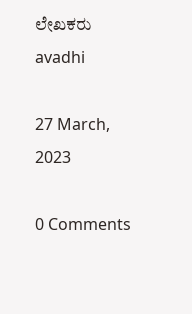ಲೇಖಕರು avadhi

27 March, 2023

0 Comments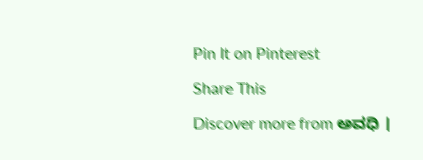Pin It on Pinterest

Share This

Discover more from ಅವಧಿ ।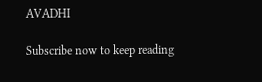AVADHI

Subscribe now to keep reading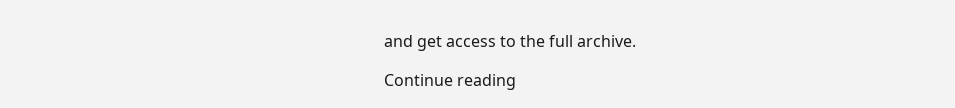and get access to the full archive.

Continue reading